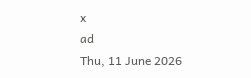x
ad
Thu, 11 June 2026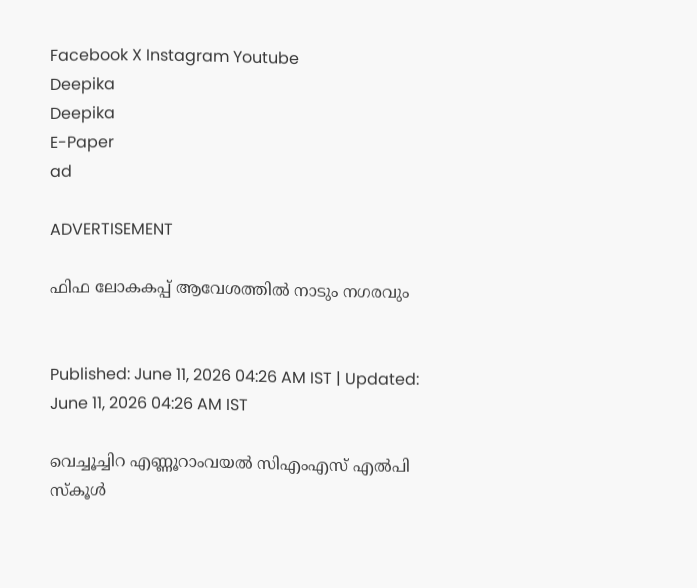Facebook X Instagram Youtube
Deepika
Deepika
E-Paper
ad

ADVERTISEMENT

ഫിഫ ലോകകപ്പ് ആവേശത്തിൽ നാടും നഗരവും


Published: June 11, 2026 04:26 AM IST | Updated: June 11, 2026 04:26 AM IST

വെച്ചൂച്ചിറ എണ്ണൂറാംവയൽ‌ സിഎംഎസ് എൽപി സ്കൂൾ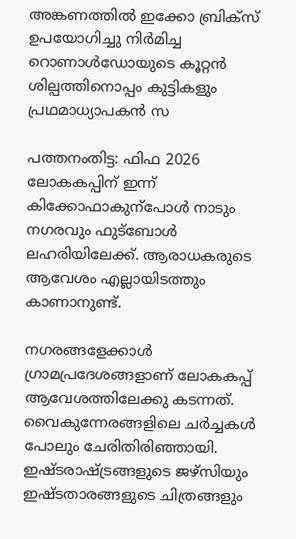അങ്കണത്തിൽ ഇക്കോ ബ്രിക്സ് ഉപയോഗിച്ചു നിർമിച്ച റൊണാൾഡോയുടെ കൂറ്റൻ ശില്പത്തിനൊപ്പം കുട്ടികളും പ്രഥമാധ്യാപകൻ സ

പത്തനംതിട്ട: ഫിഫ 2026 ലോകകപ്പിന് ഇന്ന് കിക്കോഫാകുന്പോൾ നാടും നഗരവും ഫുട്ബോൾ ലഹരിയിലേക്ക്. ആരാധകരുടെ ആവേശം എല്ലായിടത്തും കാണാനുണ്ട്.

നഗരങ്ങളേക്കാൾ ഗ്രാമപ്രദേശങ്ങളാണ് ലോകകപ്പ് ആവേശത്തിലേക്കു കടന്നത്. വൈകുന്നേരങ്ങളിലെ ചർച്ചകൾ പോലും ചേരിതിരിഞ്ഞായി. ഇഷ്ടരാഷ്‌ട്രങ്ങളുടെ ജഴ്സിയും ഇഷ്ടതാരങ്ങളുടെ ചിത്രങ്ങളും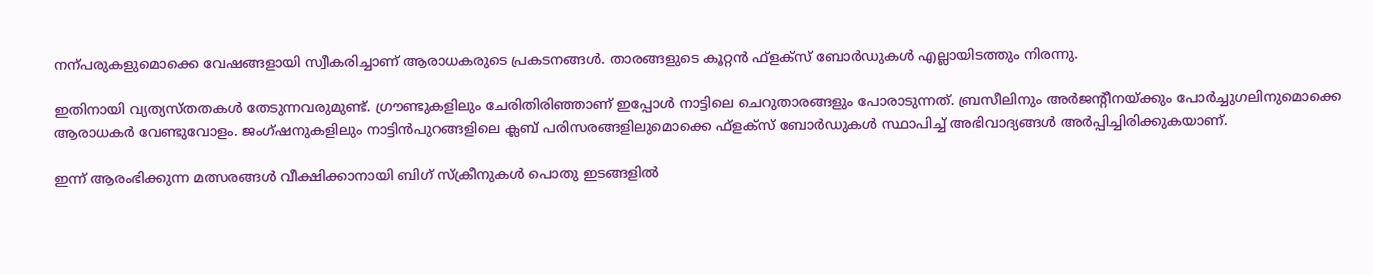നന്പരുകളുമൊക്കെ വേഷങ്ങളായി സ്വീകരിച്ചാണ് ആരാധകരുടെ പ്രകടനങ്ങൾ. താരങ്ങളുടെ കൂറ്റൻ ഫ്ളക്സ് ബോർഡുകൾ എല്ലായിടത്തും നിരന്നു.

ഇതിനായി വ്യത്യസ്തതകൾ തേടുന്നവരുമുണ്ട്. ഗ്രൗണ്ടുകളിലും ചേരിതിരിഞ്ഞാണ് ഇപ്പോൾ നാട്ടിലെ ചെറുതാരങ്ങളും പോരാടുന്നത്. ബ്രസീലിനും അർജന്‍റീനയ്ക്കും പോർച്ചുഗലിനുമൊക്കെ ആരാധകർ വേണ്ടുവോളം. ജംഗ്ഷനുകളിലും നാട്ടിൻപുറങ്ങളിലെ ക്ലബ് പരിസരങ്ങളിലുമൊക്കെ ഫ്ളക്സ് ബോർഡുകൾ സ്ഥാപിച്ച് അഭിവാദ്യങ്ങൾ അർപ്പിച്ചിരിക്കുകയാണ്.

ഇന്ന് ആരംഭിക്കുന്ന മത്സരങ്ങൾ വീക്ഷിക്കാനായി ബിഗ് സ്ക്രീനുകൾ പൊതു ഇടങ്ങളിൽ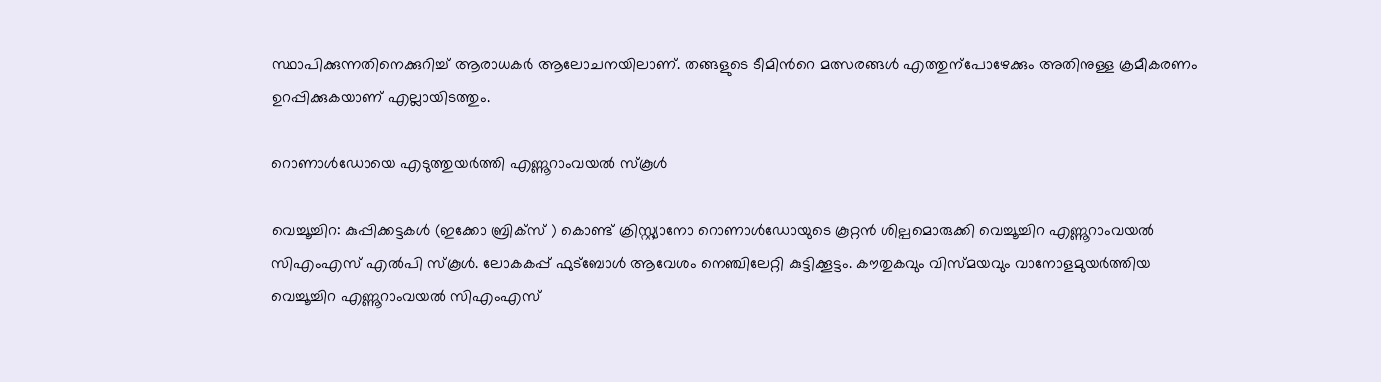സ്ഥാപിക്കുന്നതിനെക്കുറിച്ച് ആരാധകർ ആലോചനയിലാണ്. തങ്ങളുടെ ടീമിന്‍റെ മത്സരങ്ങൾ എത്തുന്പോഴേക്കും അതിനുള്ള ക്രമീകരണം ഉറപ്പിക്കുകയാണ് എല്ലായിടത്തും.

റൊണാൾഡോയെ എടുത്തുയർത്തി എണ്ണൂറാംവയൽ സ്കൂൾ

വെച്ചൂച്ചിറ: കുപ്പിക്കട്ടകൾ (ഇക്കോ ബ്രിക്സ് ) കൊണ്ട് ക്രിസ്റ്റ്യാനോ റൊണാൾഡോയുടെ കൂറ്റൻ ശില്പമൊരുക്കി വെച്ചൂച്ചിറ എണ്ണൂറാംവയൽ സിഎംഎസ് എൽപി സ്കൂൾ. ലോകകപ്പ്‌ ഫുട്ബോൾ ആവേശം നെഞ്ചിലേറ്റി കുട്ടിക്കൂട്ടം. കൗതുകവും വിസ്മയവും വാനോളമുയർത്തിയ വെച്ചൂച്ചിറ എണ്ണൂറാംവയൽ സിഎംഎസ്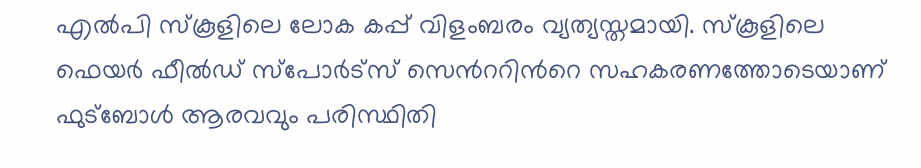എൽപി സ്കൂളിലെ ലോക കപ്പ് വിളംബരം വ്യത്യസ്തമായി. സ്കൂളിലെ ഫെയർ ഫീൽഡ് സ്പോർട്സ് സെന്‍ററിന്‍റെ സഹകരണത്തോടെയാണ് ഫുട്‌ബോൾ ആരവവും പരിസ്ഥിതി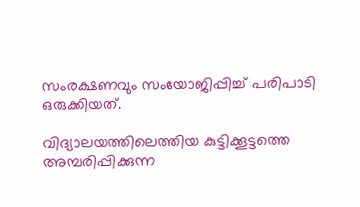സംരക്ഷണവും സംയോജിപ്പിച്ച് പരിപാടി ഒരുക്കിയത്.

വിദ്യാലയത്തിലെത്തിയ കുട്ടിക്കൂട്ടത്തെ അമ്പരിപ്പിക്കുന്ന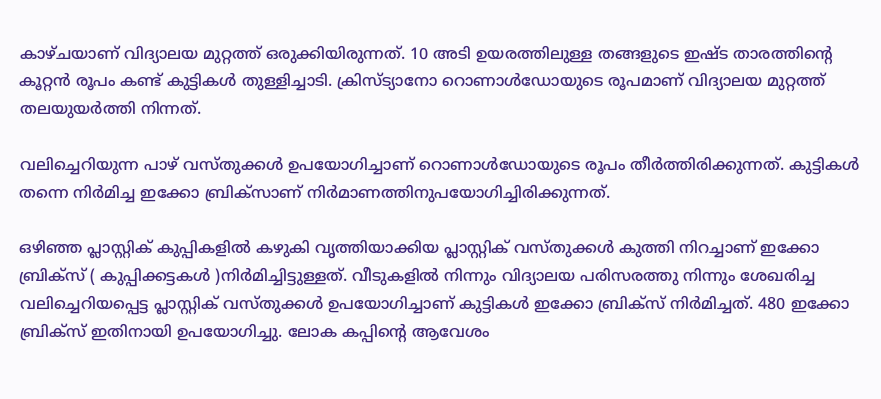കാഴ്ചയാണ് വിദ്യാലയ മുറ്റത്ത് ഒരുക്കിയിരുന്നത്. 10 അടി ഉയരത്തിലുള്ള തങ്ങളുടെ ഇഷ്ട താരത്തിന്‍റെ കൂറ്റൻ രൂപം കണ്ട് കുട്ടികൾ തുള്ളിച്ചാടി. ക്രിസ്ട്യാനോ റൊണാൾഡോയുടെ രൂപമാണ് വിദ്യാലയ മുറ്റത്ത് തലയുയർത്തി നിന്നത്.

വലിച്ചെറിയുന്ന പാഴ് വസ്തുക്കൾ ഉപയോഗിച്ചാണ് റൊണാൾഡോയുടെ രൂപം തീർത്തിരിക്കുന്നത്. കുട്ടികൾ തന്നെ നിർമിച്ച ഇക്കോ ബ്രിക്സാണ് നിർമാണത്തിനുപയോഗിച്ചിരിക്കുന്നത്.

ഒഴിഞ്ഞ പ്ലാസ്റ്റിക് കുപ്പികളിൽ കഴുകി വൃത്തിയാക്കിയ പ്ലാസ്റ്റിക് വസ്തുക്കൾ കുത്തി നിറച്ചാണ് ഇക്കോ ബ്രിക്സ് ( കുപ്പിക്കട്ടകൾ )നിർമിച്ചിട്ടുള്ളത്. വീടുകളിൽ നിന്നും വിദ്യാലയ പരിസരത്തു നിന്നും ശേഖരിച്ച വലിച്ചെറിയപ്പെട്ട പ്ലാസ്റ്റിക് വസ്തുക്കൾ ഉപയോഗിച്ചാണ് കുട്ടികൾ ഇക്കോ ബ്രിക്സ് നിർമിച്ചത്. 480 ഇക്കോ ബ്രിക്സ് ഇതിനായി ഉപയോഗിച്ചു. ലോക കപ്പിന്‍റെ ആവേശം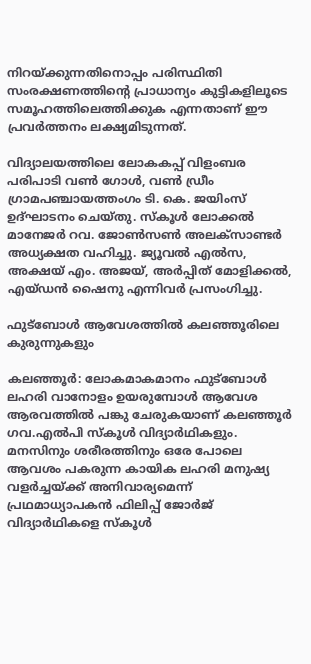നിറയ്ക്കുന്നതിനൊപ്പം പരിസ്ഥിതി സംരക്ഷണത്തിന്‍റെ പ്രാധാന്യം കുട്ടികളിലൂടെ സമൂഹത്തിലെത്തിക്കുക എന്നതാണ് ഈ പ്രവർത്തനം ലക്ഷ്യമിടുന്നത്.

വിദ്യാലയത്തിലെ ലോകകപ്പ് വിളംബര പരിപാടി വൺ ഗോൾ, വൺ ഡ്രീം ഗ്രാമപഞ്ചായത്തംഗം ടി. കെ. ജയിംസ് ഉദ്ഘാടനം ചെയ്തു. സ്കൂൾ ലോക്കൽ മാനേജർ റവ. ജോൺസൺ അലക്സാണ്ടർ അധ്യക്ഷത വഹിച്ചു. ജ്യൂവൽ എൽസ, അക്ഷയ് എം. അജയ്, അർപ്പിത് മോളിക്കൽ, എയ്ഡൻ ഷൈനു എന്നിവർ പ്രസംഗിച്ചു.

ഫുട്ബോൾ ആവേശത്തിൽ കലഞ്ഞൂരിലെ കുരുന്നുകളും

കലഞ്ഞൂർ: ലോകമാകമാനം ഫുട്ബോൾ ലഹരി വാനോളം ഉയരുമ്പോൾ ആവേശ ആരവത്തിൽ പങ്കു ചേരുകയാണ് കലഞ്ഞൂർ ഗവ.എൽപി സ്കൂൾ വിദ്യാർഥികളും. മനസിനും ശരീരത്തിനും ഒരേ പോലെ ആവശം പകരുന്ന കായിക ലഹരി മനുഷ്യ വളർച്ചയ്ക്ക് അനിവാര്യമെന്ന് പ്രഥമാധ്യാപകൻ ഫിലിപ്പ് ജോർജ് വിദ്യാർഥികളെ സ്കൂൾ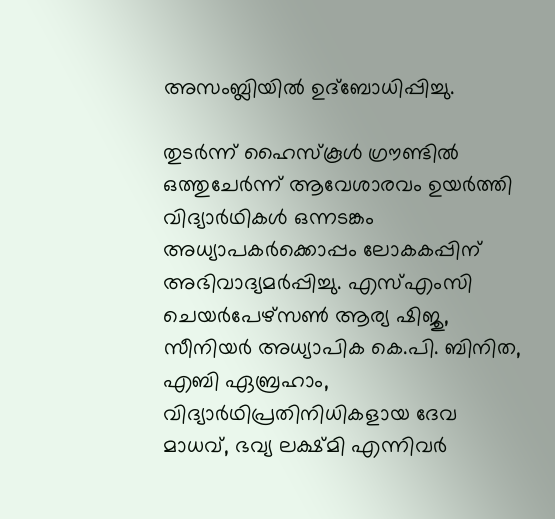അസംബ്ലിയിൽ ഉദ്ബോധിപ്പിച്ചു.

തുടർന്ന് ഹൈസ്കൂൾ ഗ്രൗണ്ടിൽ ഒത്തുചേർന്ന് ആവേശാരവം ഉയർത്തി വിദ്യാർഥികൾ ഒന്നടങ്കം അധ്യാപകർക്കൊപ്പം ലോകകപ്പിന് അഭിവാദ്യമർപ്പിച്ചു. എസ്എംസി ചെയർപേഴ്സൺ ആര്യ ഷിജു, സീനിയർ അധ്യാപിക കെ.പി. ബിനിത, എബി ഏബ്രഹാം, വിദ്യാർഥിപ്രതിനിധികളായ ദേവ മാധവ്, ഭവ്യ ലക്ഷ്മി എന്നിവർ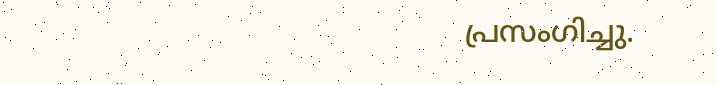പ്രസംഗിച്ചു.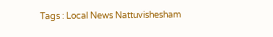Tags : Local News Nattuvishesham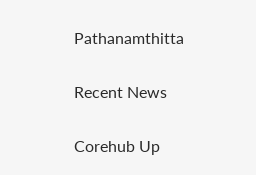Pathanamthitta

Recent News

Corehub Up